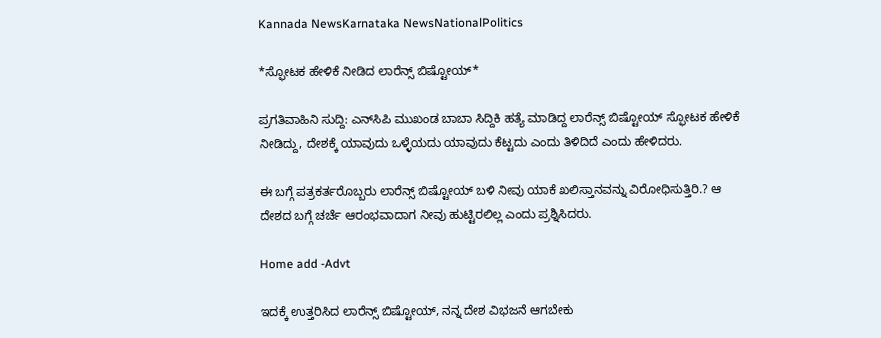Kannada NewsKarnataka NewsNationalPolitics

*ಸ್ಫೋಟಕ ಹೇಳಿಕೆ ನೀಡಿದ ಲಾರೆನ್ಸ್ ಬಿಷ್ಟೋಯ್*

ಪ್ರಗತಿವಾಹಿನಿ ಸುದ್ದಿ: ಎನ್‌ಸಿಪಿ ಮುಖಂಡ ಬಾಬಾ ಸಿದ್ದಿಕಿ ಹತ್ಯೆ ಮಾಡಿದ್ದ ಲಾರೆನ್ಸ್ ಬಿಷ್ಟೋಯ್ ಸ್ಫೋಟಕ ಹೇಳಿಕೆ ನೀಡಿದ್ದು, ದೇಶಕ್ಕೆ ಯಾವುದು ಒಳ್ಳೆಯದು ಯಾವುದು ಕೆಟ್ಟದು ಎಂದು ತಿಳಿದಿದೆ ಎಂದು ಹೇಳಿದರು.

ಈ ಬಗ್ಗೆ ಪತ್ರಕರ್ತರೊಬ್ಬರು ಲಾರೆನ್ಸ್ ಬಿಷ್ಟೋಯ್ ಬಳಿ ನೀವು ಯಾಕೆ ಖಲಿಸ್ತಾನವನ್ನು ವಿರೋಧಿಸುತ್ತಿರಿ.? ಆ ದೇಶದ ಬಗ್ಗೆ ಚರ್ಚೆ ಆರಂಭವಾದಾಗ ನೀವು ಹುಟ್ಟಿರಲಿಲ್ಲ ಎಂದು ಪ್ರಶ್ನಿಸಿದರು.

Home add -Advt

ಇದಕ್ಕೆ ಉತ್ತರಿಸಿದ ಲಾರೆನ್ಸ್ ಬಿಷ್ಟೋಯ್, ನನ್ನ ದೇಶ ವಿಭಜನೆ ಆಗಬೇಕು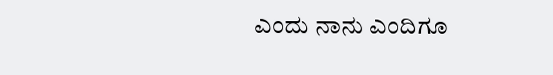ಎಂದು ನಾನು ಎಂದಿಗೂ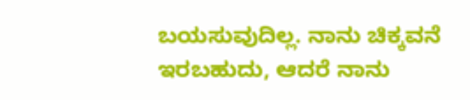ಬಯಸುವುದಿಲ್ಲ. ನಾನು ಚಿಕ್ಕವನೆ ಇರಬಹುದು, ಆದರೆ ನಾನು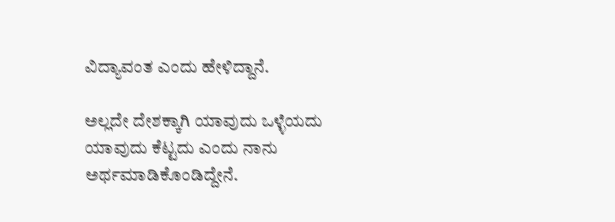ವಿದ್ಯಾವಂತ ಎಂದು ಹೇಳಿದ್ದಾನೆ.

ಅಲ್ಲದೇ ದೇಶಕ್ಕಾಗಿ ಯಾವುದು ಒಳ್ಳೆಯದು ಯಾವುದು ಕೆಟ್ಟದು ಎಂದು ನಾನು ಅರ್ಥಮಾಡಿಕೊಂಡಿದ್ದೇನೆ.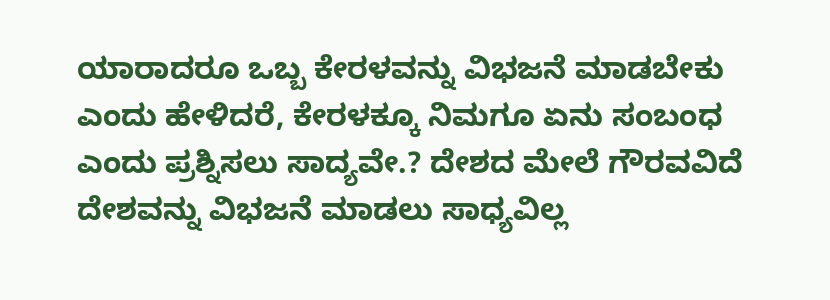ಯಾರಾದರೂ ಒಬ್ಬ ಕೇರಳವನ್ನು ವಿಭಜನೆ ಮಾಡಬೇಕು ಎಂದು ಹೇಳಿದರೆ, ಕೇರಳಕ್ಕೂ ನಿಮಗೂ ಏನು ಸಂಬಂಧ ಎಂದು ಪ್ರಶ್ನಿಸಲು ಸಾದ್ಯವೇ.? ದೇಶದ ಮೇಲೆ ಗೌರವವಿದೆ ದೇಶವನ್ನು ವಿಭಜನೆ ಮಾಡಲು ಸಾಧ್ಯವಿಲ್ಲ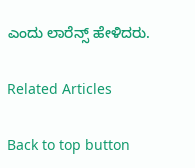ಎಂದು ಲಾರೆನ್ಸ್ ಹೇಳಿದರು.

Related Articles

Back to top button